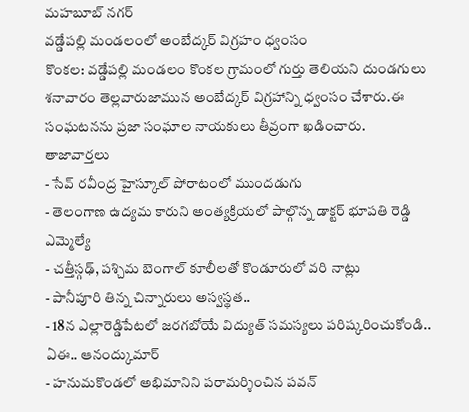మహబూబ్ నగర్
వడ్డేపల్లి మండలంలో అంబేద్కర్ విగ్రహం ధ్వంసం
కొంకల: వడ్డేపల్లి మండలం కొంకల గ్రామంలో గుర్తు తెలియని దుండగులు శనావారం తెల్లవారుజామున అంబేద్కర్ విగ్రహాన్ని ధ్వంసం చేశారు.ఈ సంఘటనను ప్రజా సంఘాల నాయకులు తీవ్రంగా ఖడించారు.
తాజావార్తలు
- సేవ్ రవీంద్ర హైస్కూల్ పోరాటంలో ముందడుగు
- తెలంగాణ ఉద్యమ కారుని అంత్యక్రియలో పాల్గొన్న డాక్టర్ భూపతి రెడ్డి ఎమ్మెల్యే
- చత్తీస్గఢ్, పశ్చిమ బెంగాల్ కూలీలతో కొండూరులో వరి నాట్లు
- పానీపూరి తిన్న చిన్నారులు అస్వస్థత..
- 18న ఎల్లారెడ్డిపేటలో జరగబోయే విద్యుత్ సమస్యలు పరిష్కరించుకోండి.. ఏఈ.. ఆనంద్కుమార్
- హనుమకొండలో అభిమానిని పరామర్శించిన పవన్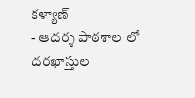కళ్యాణ్
- ఆదర్శ పాఠశాల లో దరఖాస్తుల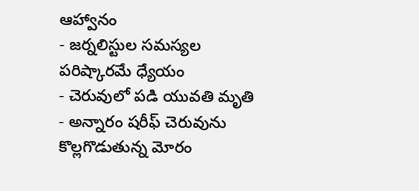ఆహ్వానం
- జర్నలిస్టుల సమస్యల పరిష్కారమే ధ్యేయం
- చెరువులో పడి యువతి మృతి
- అన్నారం షరీఫ్ చెరువును కొల్లగొడుతున్న మోరం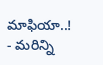మాఫియా..!
- మరిన్ని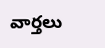వార్తలు